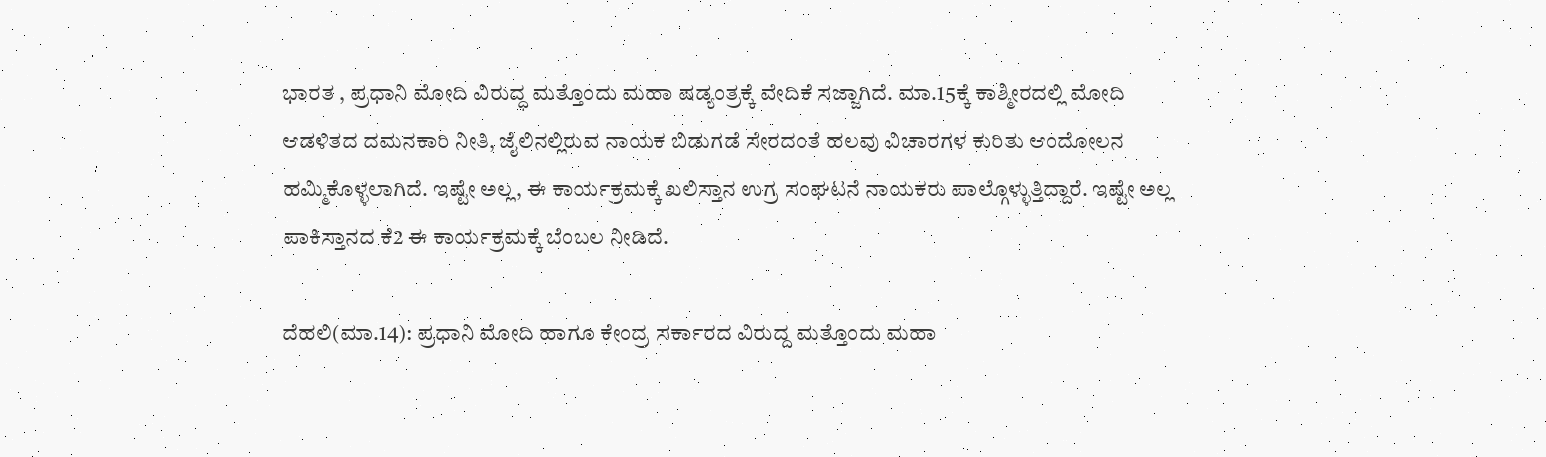ಭಾರತ , ಪ್ರಧಾನಿ ಮೋದಿ ವಿರುದ್ಧ ಮತ್ತೊಂದು ಮಹಾ ಷಡ್ಯಂತ್ರಕ್ಕೆ ವೇದಿಕೆ ಸಜ್ಜಾಗಿದೆ. ಮಾ.15ಕ್ಕೆ ಕಾಶ್ಮೀರದಲ್ಲಿ ಮೋದಿ ಆಡಳಿತದ ದಮನಕಾರಿ ನೀತಿ, ಜೈಲಿನಲ್ಲಿರುವ ನಾಯಕ ಬಿಡುಗಡೆ ಸೇರದಂತೆ ಹಲವು ವಿಚಾರಗಳ ಕುರಿತು ಆಂದೋಲನ ಹಮ್ಮಿಕೊಳ್ಳಲಾಗಿದೆ. ಇಷ್ಟೇ ಅಲ್ಲ, ಈ ಕಾರ್ಯಕ್ರಮಕ್ಕೆ ಖಲಿಸ್ತಾನ ಉಗ್ರ ಸಂಘಟನೆ ನಾಯಕರು ಪಾಲ್ಗೊಳ್ಳುತ್ತಿದ್ದಾರೆ. ಇಷ್ಟೇ ಅಲ್ಲ ಪಾಕಿಸ್ತಾನದ ಕೆ2 ಈ ಕಾರ್ಯಕ್ರಮಕ್ಕೆ ಬೆಂಬಲ ನೀಡಿದೆ.

ದೆಹಲಿ(ಮಾ.14): ಪ್ರಧಾನಿ ಮೋದಿ ಹಾಗೂ ಕೇಂದ್ರ ಸರ್ಕಾರದ ವಿರುದ್ದ ಮತ್ತೊಂದು ಮಹಾ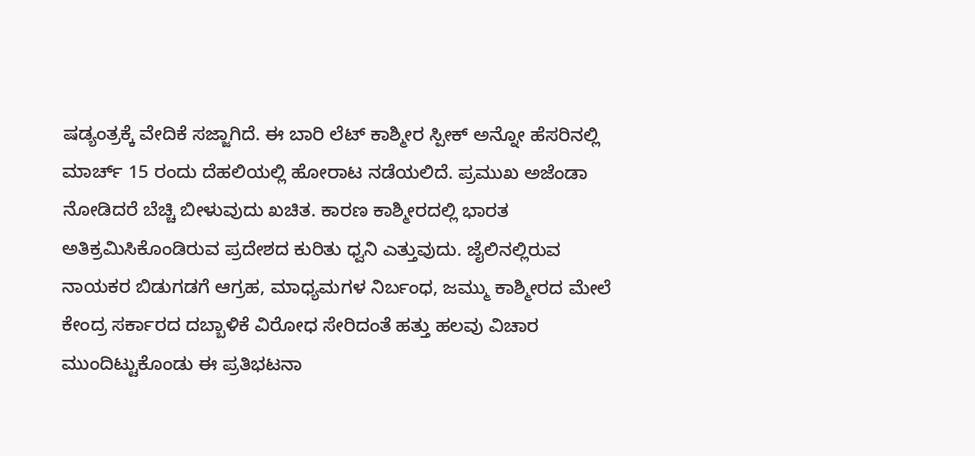ಷಡ್ಯಂತ್ರಕ್ಕೆ ವೇದಿಕೆ ಸಜ್ಜಾಗಿದೆ. ಈ ಬಾರಿ ಲೆಟ್ ಕಾಶ್ಮೀರ ಸ್ಪೀಕ್ ಅನ್ನೋ ಹೆಸರಿನಲ್ಲಿ ಮಾರ್ಚ್ 15 ರಂದು ದೆಹಲಿಯಲ್ಲಿ ಹೋರಾಟ ನಡೆಯಲಿದೆ. ಪ್ರಮುಖ ಅಜೆಂಡಾ ನೋಡಿದರೆ ಬೆಚ್ಚಿ ಬೀಳುವುದು ಖಚಿತ. ಕಾರಣ ಕಾಶ್ಮೀರದಲ್ಲಿ ಭಾರತ ಅತಿಕ್ರಮಿಸಿಕೊಂಡಿರುವ ಪ್ರದೇಶದ ಕುರಿತು ಧ್ವನಿ ಎತ್ತುವುದು. ಜೈಲಿನಲ್ಲಿರುವ ನಾಯಕರ ಬಿಡುಗಡಗೆ ಆಗ್ರಹ, ಮಾಧ್ಯಮಗಳ ನಿರ್ಬಂಧ, ಜಮ್ಮು ಕಾಶ್ಮೀರದ ಮೇಲೆ ಕೇಂದ್ರ ಸರ್ಕಾರದ ದಬ್ಬಾಳಿಕೆ ವಿರೋಧ ಸೇರಿದಂತೆ ಹತ್ತು ಹಲವು ವಿಚಾರ ಮುಂದಿಟ್ಟುಕೊಂಡು ಈ ಪ್ರತಿಭಟನಾ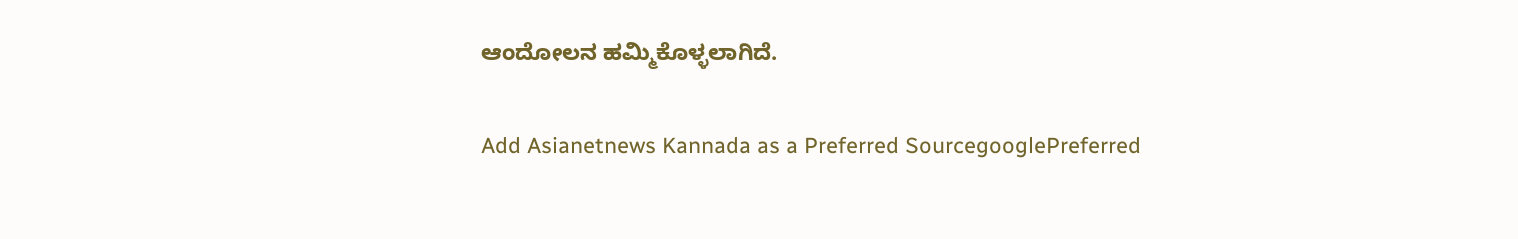ಆಂದೋಲನ ಹಮ್ಮಿಕೊಳ್ಳಲಾಗಿದೆ.

Add Asianetnews Kannada as a Preferred SourcegooglePreferred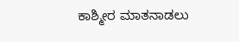ಕಾಶ್ಮೀರ ಮಾತನಾಡಲು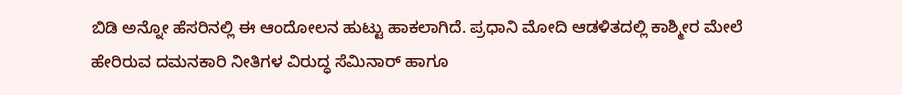ಬಿಡಿ ಅನ್ನೋ ಹೆಸರಿನಲ್ಲಿ ಈ ಆಂದೋಲನ ಹುಟ್ಟು ಹಾಕಲಾಗಿದೆ. ಪ್ರಧಾನಿ ಮೋದಿ ಆಡಳಿತದಲ್ಲಿ ಕಾಶ್ಮೀರ ಮೇಲೆ ಹೇರಿರುವ ದಮನಕಾರಿ ನೀತಿಗಳ ವಿರುದ್ಧ ಸೆಮಿನಾರ್ ಹಾಗೂ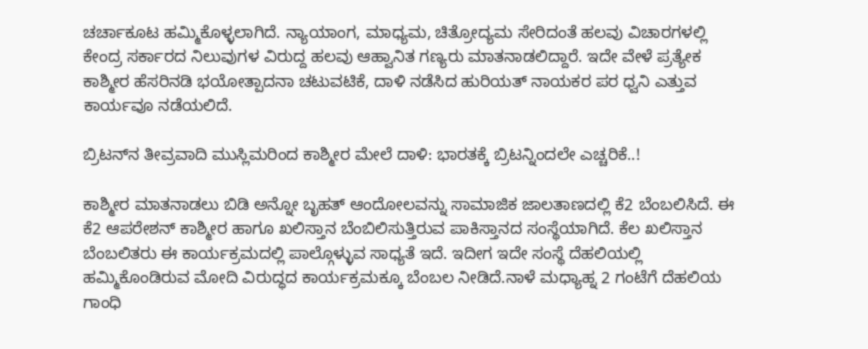ಚರ್ಚಾಕೂಟ ಹಮ್ಮಿಕೊಳ್ಳಲಾಗಿದೆ. ನ್ಯಾಯಾಂಗ, ಮಾಧ್ಯಮ, ಚಿತ್ರೋದ್ಯಮ ಸೇರಿದಂತೆ ಹಲವು ವಿಚಾರಗಳಲ್ಲಿ ಕೇಂದ್ರ ಸರ್ಕಾರದ ನಿಲುವುಗಳ ವಿರುದ್ದ ಹಲವು ಆಹ್ವಾನಿತ ಗಣ್ಯರು ಮಾತನಾಡಲಿದ್ದಾರೆ. ಇದೇ ವೇಳೆ ಪ್ರತ್ಯೇಕ ಕಾಶ್ಮೀರ ಹೆಸರಿನಡಿ ಭಯೋತ್ಪಾದನಾ ಚಟುವಟಿಕೆ, ದಾಳಿ ನಡೆಸಿದ ಹುರಿಯತ್ ನಾಯಕರ ಪರ ಧ್ವನಿ ಎತ್ತುವ ಕಾರ್ಯವೂ ನಡೆಯಲಿದೆ.

ಬ್ರಿಟನ್‌ನ ತೀವ್ರವಾದಿ ಮುಸ್ಲಿಮರಿಂದ ಕಾಶ್ಮೀರ ಮೇಲೆ ದಾಳಿ: ಭಾರತಕ್ಕೆ ಬ್ರಿಟನ್ನಿಂದಲೇ ಎಚ್ಚರಿಕೆ..!

ಕಾಶ್ಮೀರ ಮಾತನಾಡಲು ಬಿಡಿ ಅನ್ನೋ ಬೃಹತ್ ಆಂದೋಲವನ್ನು ಸಾಮಾಜಿಕ ಜಾಲತಾಣದಲ್ಲಿ ಕೆ2 ಬೆಂಬಲಿಸಿದೆ. ಈ ಕೆ2 ಆಪರೇಶನ್ ಕಾಶ್ಮೀರ ಹಾಗೂ ಖಲಿಸ್ತಾನ ಬೆಂಬಿಲಿಸುತ್ತಿರುವ ಪಾಕಿಸ್ತಾನದ ಸಂಸ್ಥೆಯಾಗಿದೆ. ಕೆಲ ಖಲಿಸ್ತಾನ ಬೆಂಬಲಿತರು ಈ ಕಾರ್ಯಕ್ರಮದಲ್ಲಿ ಪಾಲ್ಗೊಳ್ಳುವ ಸಾಧ್ಯತೆ ಇದೆ. ಇದೀಗ ಇದೇ ಸಂಸ್ಥೆ ದೆಹಲಿಯಲ್ಲಿ ಹಮ್ಮಿಕೊಂಡಿರುವ ಮೋದಿ ವಿರುದ್ಧದ ಕಾರ್ಯಕ್ರಮಕ್ಕೂ ಬೆಂಬಲ ನೀಡಿದೆ.ನಾಳೆ ಮಧ್ಯಾಹ್ನ 2 ಗಂಟೆಗೆ ದೆಹಲಿಯ ಗಾಂಧಿ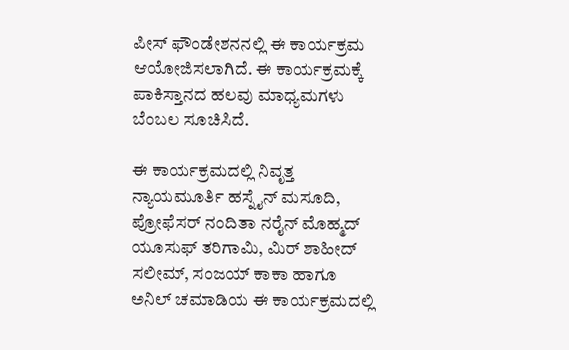ಪೀಸ್ ಫೌಂಡೇಶನ‌ನಲ್ಲಿ ಈ ಕಾರ್ಯಕ್ರಮ ಆಯೋಜಿಸಲಾಗಿದೆ. ಈ ಕಾರ್ಯಕ್ರಮಕ್ಕೆ ಪಾಕಿಸ್ತಾನದ ಹಲವು ಮಾಧ್ಯಮಗಳು ಬೆಂಬಲ ಸೂಚಿಸಿದೆ.

ಈ ಕಾರ್ಯಕ್ರಮದಲ್ಲಿ ನಿವೃತ್ತ ನ್ಯಾಯಮೂರ್ತಿ ಹಸ್ನೈನ್ ಮಸೂದಿ, ಪ್ರೋಫೆಸರ್ ನಂದಿತಾ ನರೈನ್ ಮೊಹ್ಮದ್ ಯೂಸುಫ್ ತರಿಗಾಮಿ, ಮಿರ್ ಶಾಹೀದ್ ಸಲೀಮ್, ಸಂಜಯ್ ಕಾಕಾ ಹಾಗೂ ಅನಿಲ್ ಚಮಾಡಿಯ ಈ ಕಾರ್ಯಕ್ರಮದಲ್ಲಿ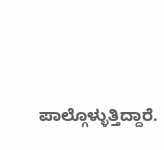ಪಾಲ್ಗೊಳ್ಳುತ್ತಿದ್ದಾರೆ.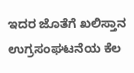ಇದರ ಜೊತೆಗೆ ಖಲಿಸ್ತಾನ ಉಗ್ರಸಂಘಟನೆಯ ಕೆಲ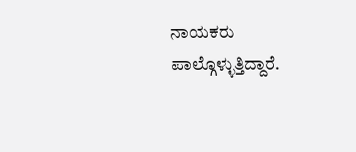ನಾಯಕರು ಪಾಲ್ಗೊಳ್ಳುತ್ತಿದ್ದಾರೆ.